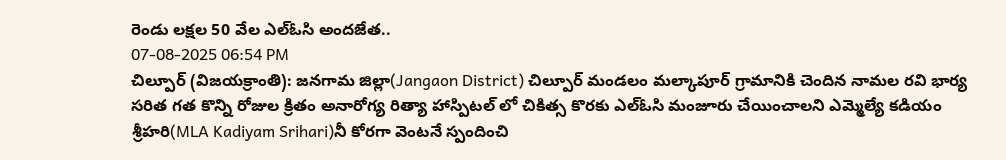రెండు లక్షల 50 వేల ఎల్ఓసి అందజేత..
07-08-2025 06:54 PM
చిల్పూర్ (విజయక్రాంతి): జనగామ జిల్లా(Jangaon District) చిల్పూర్ మండలం మల్కాపూర్ గ్రామానికి చెందిన నామల రవి భార్య సరిత గత కొన్ని రోజుల క్రితం అనారోగ్య రిత్యా హాస్పిటల్ లో చికిత్స కొరకు ఎల్ఓసి మంజూరు చేయించాలని ఎమ్మెల్యే కడియం శ్రీహరి(MLA Kadiyam Srihari)నీ కోరగా వెంటనే స్పందించి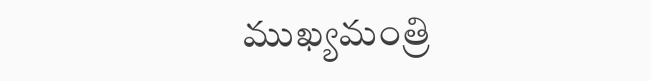ముఖ్యమంత్రి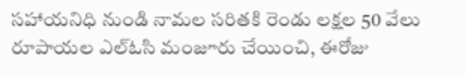సహాయనిధి నుండి నామల సరితకి రెండు లక్షల 50 వేలు రూపాయల ఎల్ఓసి మంజూరు చేయించి, ఈరోజు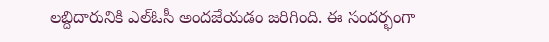లబ్దిదారునికి ఎల్ఓసీ అందజేయడం జరిగింది. ఈ సందర్భంగా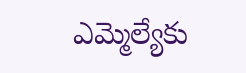ఎమ్మెల్యేకు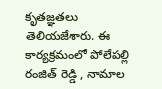కృతజ్ఞతలు తెలియజేశారు. ఈ కార్యక్రమంలో పోలేపల్లి రంజిత్ రెడ్డి , నామాల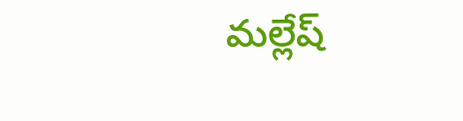మల్లేష్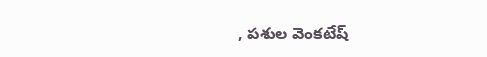, పశుల వెంకటేష్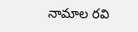నామాల రవి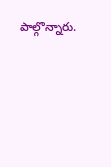పాల్గొన్నారు.